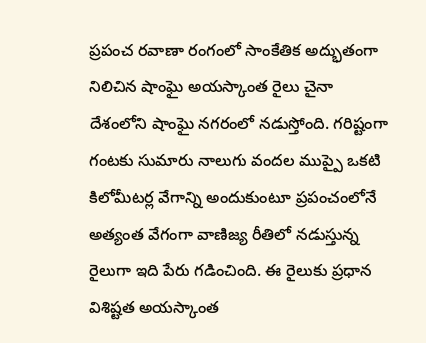ప్రపంచ రవాణా రంగంలో సాంకేతిక అద్భుతంగా నిలిచిన షాంఘై అయస్కాంత రైలు చైనా దేశంలోని షాంఘై నగరంలో నడుస్తోంది. గరిష్టంగా గంటకు సుమారు నాలుగు వందల ముప్పై ఒకటి కిలోమీటర్ల వేగాన్ని అందుకుంటూ ప్రపంచంలోనే అత్యంత వేగంగా వాణిజ్య రీతిలో నడుస్తున్న రైలుగా ఇది పేరు గడించింది. ఈ రైలుకు ప్రధాన విశిష్టత అయస్కాంత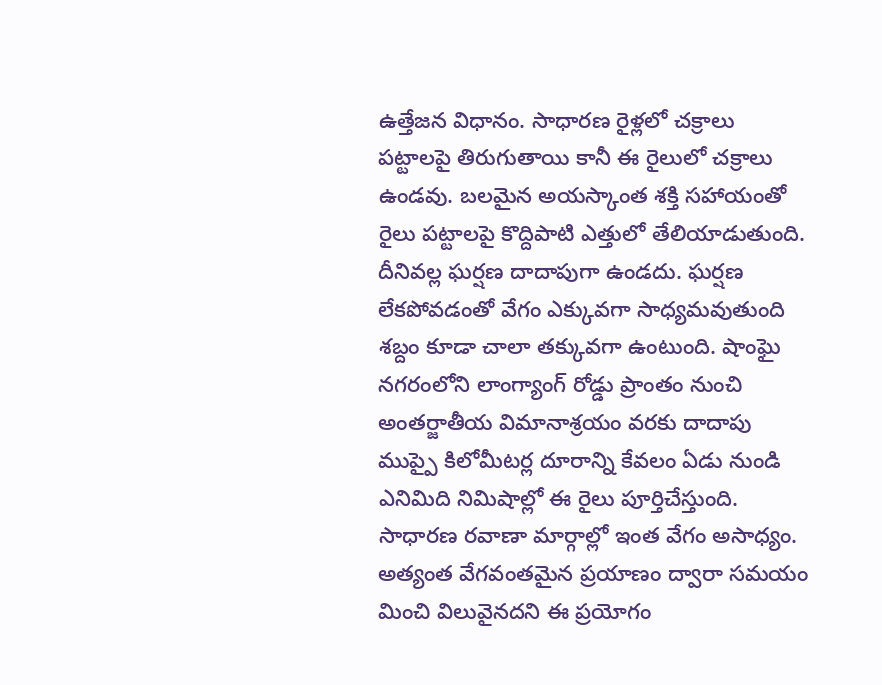ఉత్తేజన విధానం. సాధారణ రైళ్లలో చక్రాలు పట్టాలపై తిరుగుతాయి కానీ ఈ రైలులో చక్రాలు ఉండవు. బలమైన అయస్కాంత శక్తి సహాయంతో రైలు పట్టాలపై కొద్దిపాటి ఎత్తులో తేలియాడుతుంది. దీనివల్ల ఘర్షణ దాదాపుగా ఉండదు. ఘర్షణ లేకపోవడంతో వేగం ఎక్కువగా సాధ్యమవుతుంది శబ్దం కూడా చాలా తక్కువగా ఉంటుంది. షాంఘై నగరంలోని లాంగ్యాంగ్ రోడ్డు ప్రాంతం నుంచి అంతర్జాతీయ విమానాశ్రయం వరకు దాదాపు ముప్పై కిలోమీటర్ల దూరాన్ని కేవలం ఏడు నుండి ఎనిమిది నిమిషాల్లో ఈ రైలు పూర్తిచేస్తుంది. సాధారణ రవాణా మార్గాల్లో ఇంత వేగం అసాధ్యం. అత్యంత వేగవంతమైన ప్రయాణం ద్వారా సమయం మించి విలువైనదని ఈ ప్రయోగం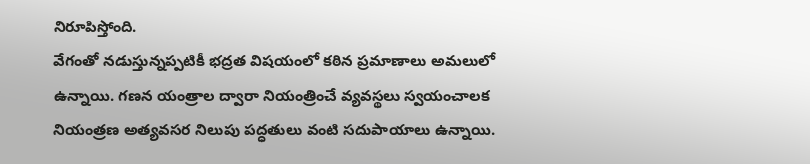నిరూపిస్తోంది.
వేగంతో నడుస్తున్నప్పటికీ భద్రత విషయంలో కఠిన ప్రమాణాలు అమలులో ఉన్నాయి. గణన యంత్రాల ద్వారా నియంత్రించే వ్యవస్థలు స్వయంచాలక నియంత్రణ అత్యవసర నిలుపు పద్ధతులు వంటి సదుపాయాలు ఉన్నాయి.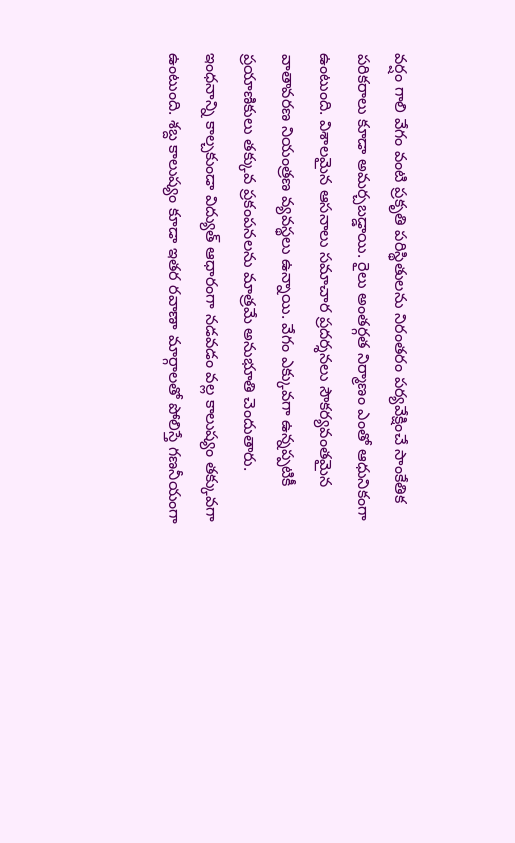వర్షం గాలి వేగం వంటి ప్రకృతి పరిస్థితులను నిరంతరం పర్యవేక్షించే సాంకేతిక పరికరాలు కూడా అమర్చబడ్డాయి. రైలు అంతర్గత నిర్మాణం ఎంతో ఆధునికంగా ఉంటుంది. విశాలమైన ఆసనాలు సమాచార ప్రదర్శనలు సౌకర్యవంతమైన వాతావరణ నియంత్రణ వ్యవస్థలు ఉన్నాయి. వేగం ఎక్కువగా ఉన్నప్పటికీ ప్రయాణికులు తక్కువ ప్రకంపనలను మాత్రమే అనుభూతి చెందుతారు. ఇంధనాన్ని కాల్చకుండా విద్యుత్ ఆధారంగా నడవడం వల్ల కాలుష్యం తక్కువగా ఉంటుంది. శబ్ద కాలుష్యం కూడా ఇతర రవాణా మార్గాలతో పోలిస్తే గణనీయంగా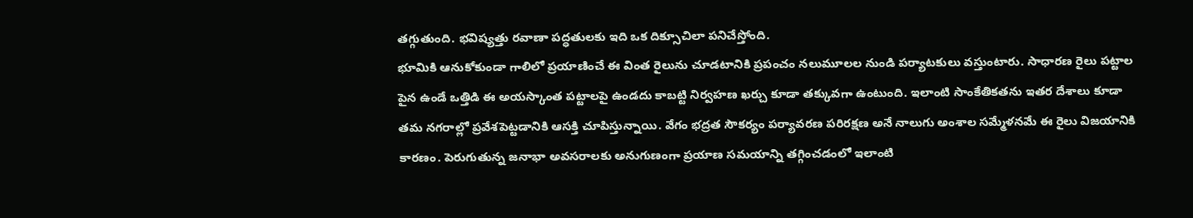తగ్గుతుంది. భవిష్యత్తు రవాణా పద్ధతులకు ఇది ఒక దిక్సూచిలా పనిచేస్తోంది.
భూమికి ఆనుకోకుండా గాలిలో ప్రయాణించే ఈ వింత రైలును చూడటానికి ప్రపంచం నలుమూలల నుండి పర్యాటకులు వస్తుంటారు. సాధారణ రైలు పట్టాల పైన ఉండే ఒత్తిడి ఈ అయస్కాంత పట్టాలపై ఉండదు కాబట్టి నిర్వహణ ఖర్చు కూడా తక్కువగా ఉంటుంది. ఇలాంటి సాంకేతికతను ఇతర దేశాలు కూడా తమ నగరాల్లో ప్రవేశపెట్టడానికి ఆసక్తి చూపిస్తున్నాయి. వేగం భద్రత సౌకర్యం పర్యావరణ పరిరక్షణ అనే నాలుగు అంశాల సమ్మేళనమే ఈ రైలు విజయానికి కారణం. పెరుగుతున్న జనాభా అవసరాలకు అనుగుణంగా ప్రయాణ సమయాన్ని తగ్గించడంలో ఇలాంటి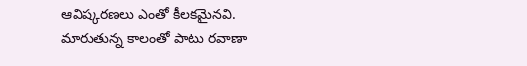ఆవిష్కరణలు ఎంతో కీలకమైనవి. మారుతున్న కాలంతో పాటు రవాణా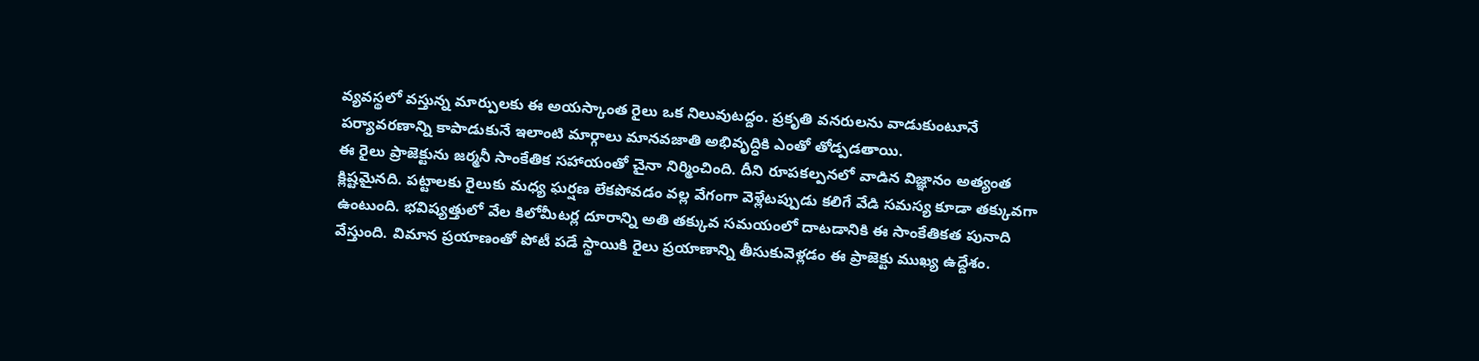వ్యవస్థలో వస్తున్న మార్పులకు ఈ అయస్కాంత రైలు ఒక నిలువుటద్దం. ప్రకృతి వనరులను వాడుకుంటూనే పర్యావరణాన్ని కాపాడుకునే ఇలాంటి మార్గాలు మానవజాతి అభివృద్ధికి ఎంతో తోడ్పడతాయి.
ఈ రైలు ప్రాజెక్టును జర్మనీ సాంకేతిక సహాయంతో చైనా నిర్మించింది. దీని రూపకల్పనలో వాడిన విజ్ఞానం అత్యంత క్లిష్టమైనది. పట్టాలకు రైలుకు మధ్య ఘర్షణ లేకపోవడం వల్ల వేగంగా వెళ్లేటప్పుడు కలిగే వేడి సమస్య కూడా తక్కువగా ఉంటుంది. భవిష్యత్తులో వేల కిలోమీటర్ల దూరాన్ని అతి తక్కువ సమయంలో దాటడానికి ఈ సాంకేతికత పునాది వేస్తుంది. విమాన ప్రయాణంతో పోటీ పడే స్థాయికి రైలు ప్రయాణాన్ని తీసుకువెళ్లడం ఈ ప్రాజెక్టు ముఖ్య ఉద్దేశం.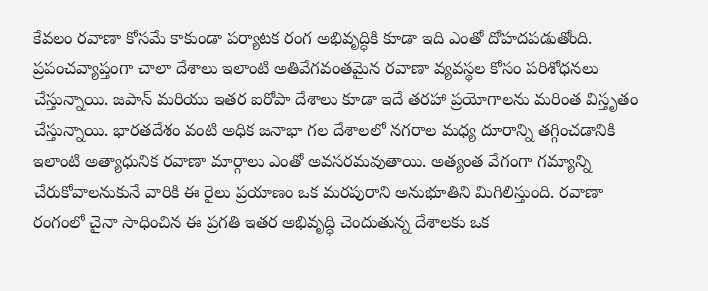కేవలం రవాణా కోసమే కాకుండా పర్యాటక రంగ అభివృద్ధికి కూడా ఇది ఎంతో దోహదపడుతోంది. ప్రపంచవ్యాప్తంగా చాలా దేశాలు ఇలాంటి అతివేగవంతమైన రవాణా వ్యవస్థల కోసం పరిశోధనలు చేస్తున్నాయి. జపాన్ మరియు ఇతర ఐరోపా దేశాలు కూడా ఇదే తరహా ప్రయోగాలను మరింత విస్తృతం చేస్తున్నాయి. భారతదేశం వంటి అధిక జనాభా గల దేశాలలో నగరాల మధ్య దూరాన్ని తగ్గించడానికి ఇలాంటి అత్యాధునిక రవాణా మార్గాలు ఎంతో అవసరమవుతాయి. అత్యంత వేగంగా గమ్యాన్ని చేరుకోవాలనుకునే వారికి ఈ రైలు ప్రయాణం ఒక మరపురాని అనుభూతిని మిగిలిస్తుంది. రవాణా రంగంలో చైనా సాధించిన ఈ ప్రగతి ఇతర అభివృద్ధి చెందుతున్న దేశాలకు ఒక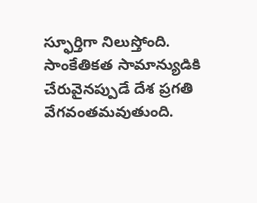స్ఫూర్తిగా నిలుస్తోంది. సాంకేతికత సామాన్యుడికి చేరువైనప్పుడే దేశ ప్రగతి వేగవంతమవుతుంది.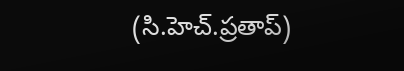(సి.హెచ్.ప్రతాప్)